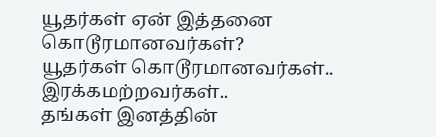யூதர்கள் ஏன் இத்தனை கொடூரமானவர்கள்?
யூதர்கள் கொடூரமானவர்கள்.. இரக்கமற்றவர்கள்..
தங்கள் இனத்தின்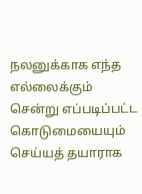நலனுக்காக எந்த எல்லைக்கும் சென்று எப்படிப்பட்ட கொடுமையையும் செய்யத் தயாராக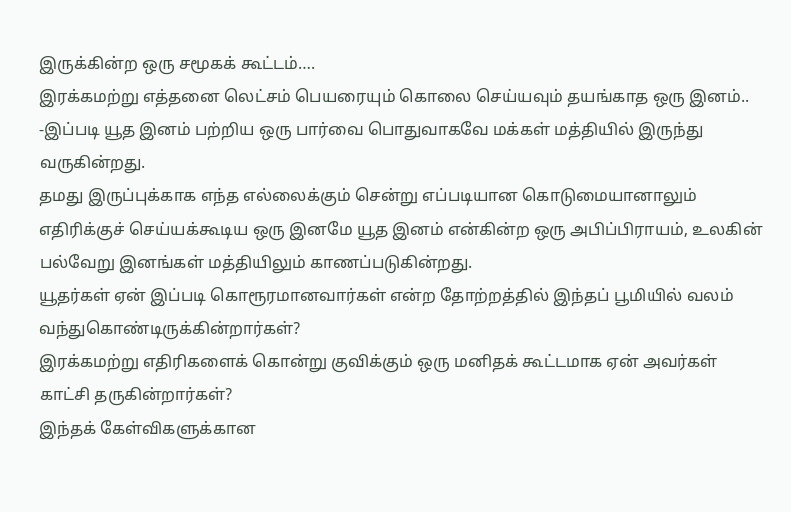இருக்கின்ற ஒரு சமூகக் கூட்டம்….
இரக்கமற்று எத்தனை லெட்சம் பெயரையும் கொலை செய்யவும் தயங்காத ஒரு இனம்..
-இப்படி யூத இனம் பற்றிய ஒரு பார்வை பொதுவாகவே மக்கள் மத்தியில் இருந்து வருகின்றது.
தமது இருப்புக்காக எந்த எல்லைக்கும் சென்று எப்படியான கொடுமையானாலும் எதிரிக்குச் செய்யக்கூடிய ஒரு இனமே யூத இனம் என்கின்ற ஒரு அபிப்பிராயம், உலகின் பல்வேறு இனங்கள் மத்தியிலும் காணப்படுகின்றது.
யூதர்கள் ஏன் இப்படி கொரூரமானவார்கள் என்ற தோற்றத்தில் இந்தப் பூமியில் வலம் வந்துகொண்டிருக்கின்றார்கள்?
இரக்கமற்று எதிரிகளைக் கொன்று குவிக்கும் ஒரு மனிதக் கூட்டமாக ஏன் அவர்கள் காட்சி தருகின்றார்கள்?
இந்தக் கேள்விகளுக்கான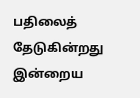பதிலைத் தேடுகின்றது இன்றைய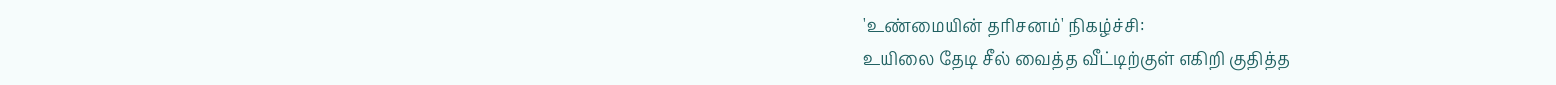'உண்மையின் தரிசனம்' நிகழ்ச்சி:
உயிலை தேடி சீல் வைத்த வீட்டிற்குள் எகிறி குதித்த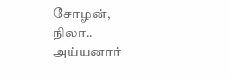சோழன், நிலா.. அய்யனார்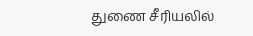துணை சீரியலில்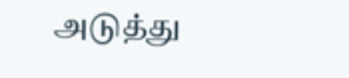அடுத்து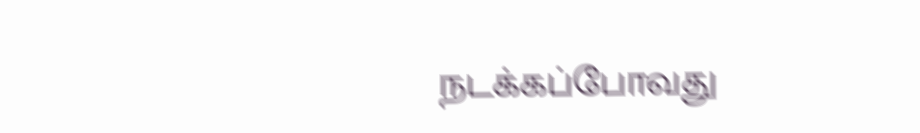நடக்கப்போவது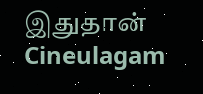இதுதான் Cineulagam